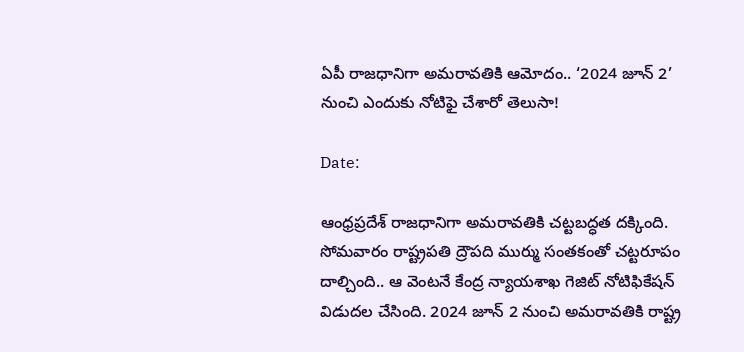ఏపీ రాజధానిగా అమరావతికి ఆమోదం.. ‘2024 జూన్ 2’ నుంచి ఎందుకు నోటిఫై చేశారో తెలుసా!

Date:

ఆంధ్రప్రదేశ్ రాజధానిగా అమరావతికి చట్టబద్ధత దక్కింది. సోమవారం రాష్ట్రపతి ద్రౌపది ముర్ము సంతకంతో చట్టరూపం దాల్చింది.. ఆ వెంటనే కేంద్ర న్యాయశాఖ గెజిట్‌ నోటిఫికేషన్‌ విడుదల చేసింది. 2024 జూన్‌ 2 నుంచి అమరావతికి రాష్ట్ర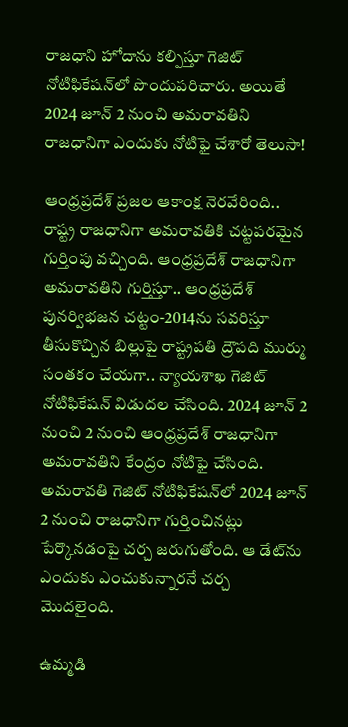రాజధాని హోదాను కల్పిస్తూ గెజిట్ నోటిఫికేషన్‌లో పొందుపరిచారు. అయితే 2024 జూన్ 2 నుంచి అమరావతిని రాజధానిగా ఎందుకు నోటిఫై చేశారో తెలుసా!

ఆంధ్రప్రదేశ్ ప్రజల ఆకాంక్ష నెరవేరింది.. రాష్ట్ర రాజధానిగా అమరావతికి చట్టపరమైన గుర్తింపు వచ్చింది. ఆంధ్రప్రదేశ్ రాజధానిగా అమరావతిని గుర్తిస్తూ.. ఆంధ్రప్రదేశ్ పునర్విభజన చట్టం-2014ను సవరిస్తూ తీసుకొచ్చిన బిల్లుపై రాష్ట్రపతి ద్రౌపది ముర్ము సంతకం చేయగా.. న్యాయశాఖ గెజిట్ నోటిఫికేషన్ విడుదల చేసింది. 2024 జూన్‌ 2 నుంచి 2 నుంచి ఆంధ్రప్రదేశ్ రాజధానిగా అమరావతిని కేంద్రం నోటిఫై చేసింది. అమరావతి గెజిట్ నోటిఫికేషన్‌లో 2024 జూన్ 2 నుంచి రాజధానిగా గుర్తించినట్లు పేర్కొనడంపై చర్చ జరుగుతోంది. ఆ డేట్‌ను ఎందుకు ఎంచుకున్నారనే చర్చ మొదలైంది.

ఉమ్మడి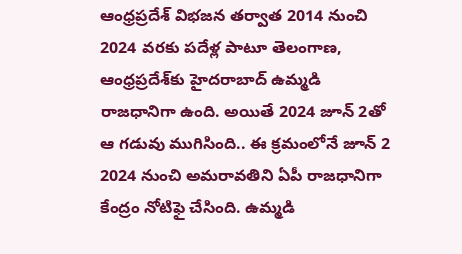ఆంధ్రప్రదేశ్ విభజన తర్వాత 2014 నుంచి 2024 వరకు పదేళ్ల పాటూ తెలంగాణ, ఆంధ్రప్రదేశ్‌కు హైదరాబాద్ ఉమ్మడి రాజధానిగా ఉంది. అయితే 2024 జూన్ 2తో ఆ గడువు ముగిసింది.. ఈ క్రమంలోనే జూన్ 2 2024 నుంచి అమరావతిని ఏపీ రాజధానిగా కేంద్రం నోటిఫై చేసింది. ఉమ్మడి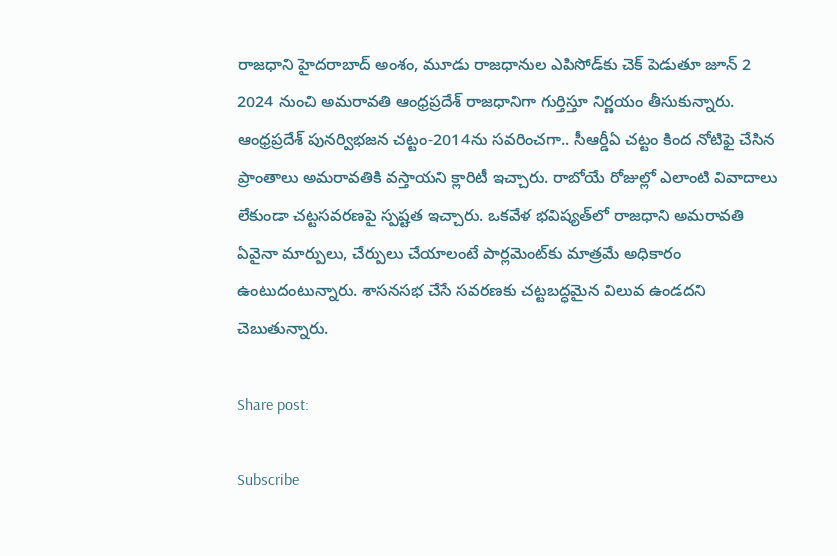రాజధాని హైదరాబాద్ అంశం, మూడు రాజధానుల ఎపిసోడ్‌కు చెక్ పెడుతూ జూన్ 2 2024 నుంచి అమరావతి ఆంధ్రప్రదేశ్ రాజధానిగా గుర్తిస్తూ నిర్ణయం తీసుకున్నారు. ఆంధ్రప్రదేశ్ పునర్విభజన చట్టం-2014ను సవరించగా.. సీఆర్డీఏ చట్టం కింద నోటిఫై చేసిన ప్రాంతాలు అమరావతికి వస్తాయని క్లారిటీ ఇచ్చారు. రాబోయే రోజుల్లో ఎలాంటి వివాదాలు లేకుండా చట్టసవరణపై స్పష్టత ఇచ్చారు. ఒకవేళ భవిష్యత్‌లో రాజధాని అమరావతి ఏవైనా మార్పులు, చేర్పులు చేయాలంటే పార్లమెంట్‌కు మాత్రమే అధికారం ఉంటుదంటున్నారు. శాసనసభ చేసే సవరణకు చట్టబద్ధమైన విలువ ఉండదని చెబుతున్నారు.

Share post:

Subscribe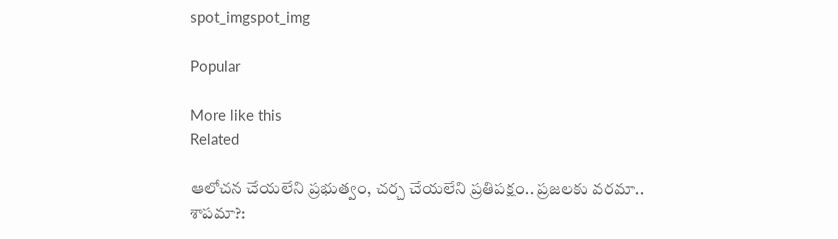spot_imgspot_img

Popular

More like this
Related

ఆలోచన చేయలేని ప్రభుత్వం, చర్చ చేయలేని ప్రతిపక్షం.. ప్రజలకు వరమా.. శాపమా?: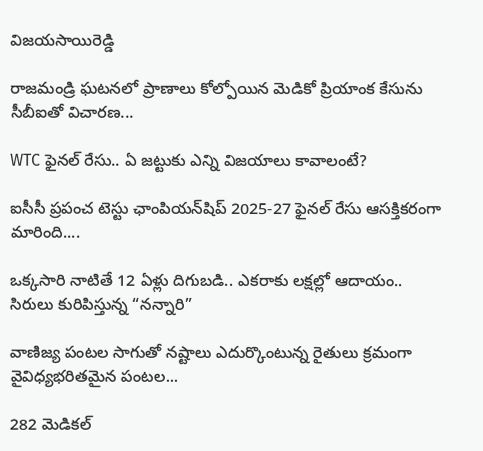విజయసాయిరెడ్డి

రాజమండ్రి ఘటనలో ప్రాణాలు కోల్పోయిన మెడికో ప్రియాంక కేసును సీబీఐతో విచారణ...

WTC ఫైనల్ రేసు.. ఏ జట్టుకు ఎన్ని విజయాలు కావాలంటే?

ఐసీసీ ప్రపంచ టెస్టు ఛాంపియన్‌షిప్ 2025-27 ఫైనల్ రేసు ఆసక్తికరంగా మారింది....

ఒక్కసారి నాటితే 12 ఏళ్లు దిగుబడి.. ఎకరాకు లక్షల్లో ఆదాయం.. సిరులు కురిపిస్తున్న “నన్నారి”

వాణిజ్య పంటల సాగుతో నష్టాలు ఎదుర్కొంటున్న రైతులు క్రమంగా వైవిధ్యభరితమైన పంటల...

282 మెడికల్‌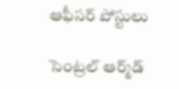ఆఫీసర్‌ పోస్టులు

సెంట్రల్‌ ఆర్మ్‌డ్‌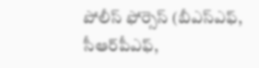పోలీస్‌ ఫోర్సెస్‌ (బీఎస్‌ఎఫ్‌, సీఆర్‌పీఎఫ్‌,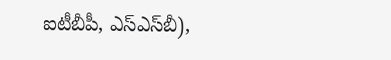ఐటీబీపీ, ఎస్‌ఎస్‌బీ),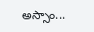అస్సాం...